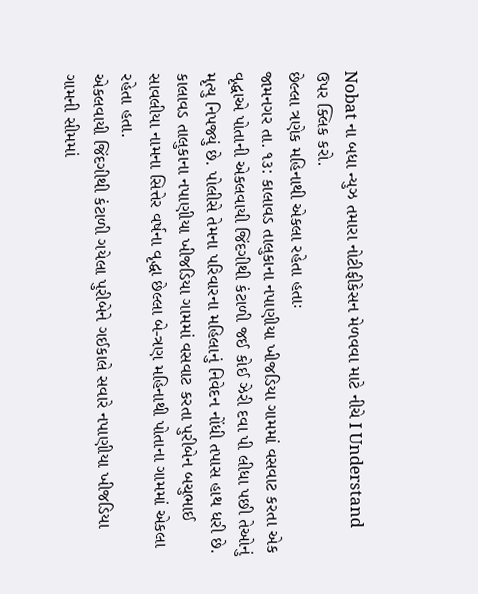Nobat ના બધા ન્યુઝ તમારા નોટીફીકેસન મેળવવા માટે નીચે I Understand ઉપર ક્લિક કરો.
છેલ્લા ત્રણેક મહિનાથી એકલા રહેતા હતાઃ
જામનગર તા. ૧૩: કાલાવડ તાલુકાના નપાણીયા ખીજડિયા ગામમાં વસવાટ કરતા એક વૃદ્ધાએ પોતાની એકલવાયી જિંદગીથી કંટાળી જઈ કોઈ ઝેરી દવા પી લીધા પછી તેઓનું મૃત્યુ નિપજ્યું છે. પોલીસે તેમના પરિવારના મહિલાનું નિવેદન નોંધી તપાસ હાથ ધરી છે.
કાલાવડ તાલુકાના નપાણીયા ખીજડિયા ગામમાં વસવાટ કરતા પુરીબેન બચુભાઈ સાવલીયા નામના સિત્તેર વર્ષના વૃદ્ધા છેલ્લા બે-ત્રણ મહિનાથી પોતાના ગામમાં એકલા રહેતા હતા.
એકલવાયી જિંદગીથી કંટાળી ગયેલા પુરીબેને ગઈકાલે સવારે નપાણીયા ખીજડિયા ગામની સીમમાં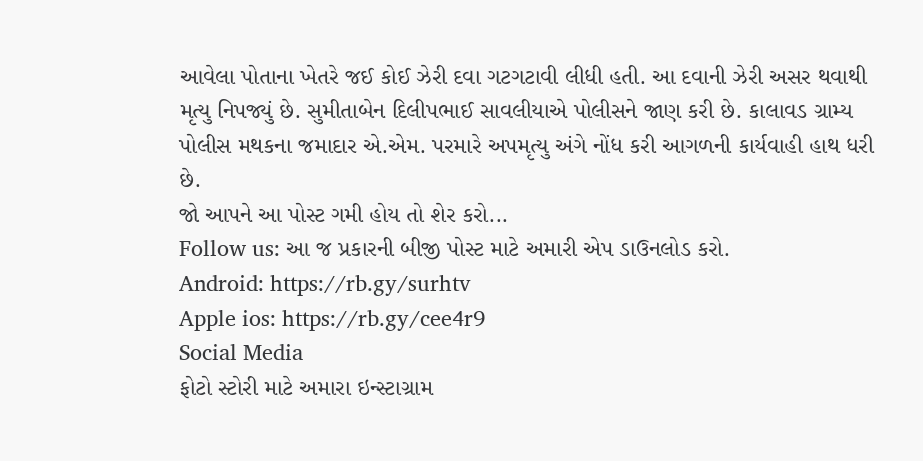આવેલા પોતાના ખેતરે જઈ કોઈ ઝેરી દવા ગટગટાવી લીધી હતી. આ દવાની ઝેરી અસર થવાથી મૃત્યુ નિપજ્યું છે. સુમીતાબેન દિલીપભાઈ સાવલીયાએ પોલીસને જાણ કરી છે. કાલાવડ ગ્રામ્ય પોલીસ મથકના જમાદાર એ.એમ. પરમારે અપમૃત્યુ અંગે નોંધ કરી આગળની કાર્યવાહી હાથ ધરી છે.
જો આપને આ પોસ્ટ ગમી હોય તો શેર કરો...
Follow us: આ જ પ્રકારની બીજી પોસ્ટ માટે અમારી એપ ડાઉનલોડ કરો.
Android: https://rb.gy/surhtv
Apple ios: https://rb.gy/cee4r9
Social Media
ફોટો સ્ટોરી માટે અમારા ઇન્સ્ટાગ્રામ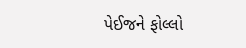પેઈજને ફોલ્લો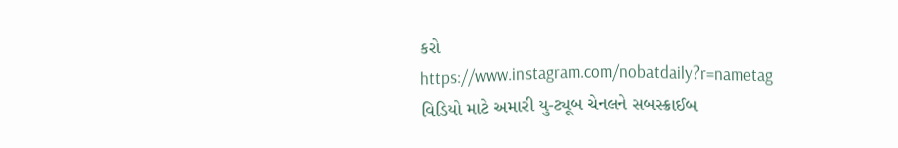કરો
https://www.instagram.com/nobatdaily?r=nametag
વિડિયો માટે અમારી યુ-ટ્યૂબ ચેનલને સબસ્ક્રાઈબ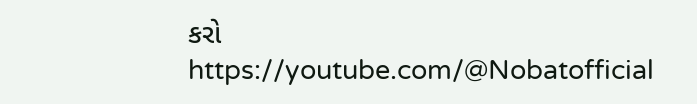કરો
https://youtube.com/@Nobatofficial